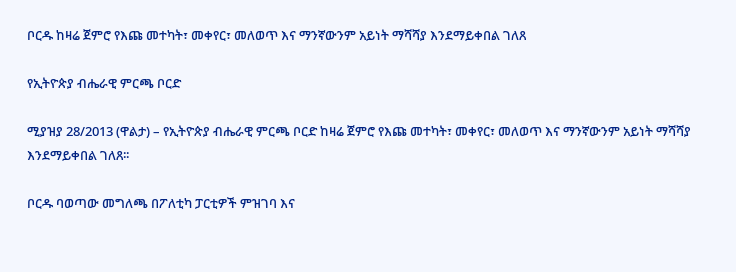ቦርዱ ከዛሬ ጀምሮ የእጩ መተካት፣ መቀየር፣ መለወጥ እና ማንኛውንም አይነት ማሻሻያ እንደማይቀበል ገለጸ

የኢትዮጵያ ብሔራዊ ምርጫ ቦርድ

ሚያዝያ 28/2013 (ዋልታ) – የኢትዮጵያ ብሔራዊ ምርጫ ቦርድ ከዛሬ ጀምሮ የእጩ መተካት፣ መቀየር፣ መለወጥ እና ማንኛውንም አይነት ማሻሻያ እንደማይቀበል ገለጸ፡፡

ቦርዱ ባወጣው መግለጫ በፖለቲካ ፓርቲዎች ምዝገባ እና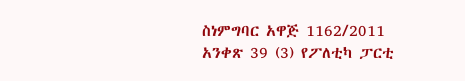ስነምግባር አዋጅ 1162/2011 አንቀጽ 39 (3) የፖለቲካ ፓርቲ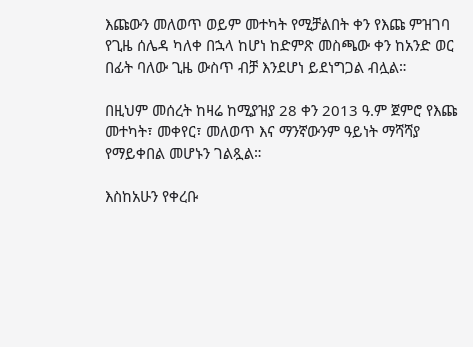እጩውን መለወጥ ወይም መተካት የሚቻልበት ቀን የእጩ ምዝገባ የጊዜ ሰሌዳ ካለቀ በኋላ ከሆነ ከድምጽ መስጫው ቀን ከአንድ ወር በፊት ባለው ጊዜ ውስጥ ብቻ እንደሆነ ይደነግጋል ብሏል።

በዚህም መሰረት ከዛሬ ከሚያዝያ 28 ቀን 2013 ዓ.ም ጀምሮ የእጩ መተካት፣ መቀየር፣ መለወጥ እና ማንኛውንም ዓይነት ማሻሻያ የማይቀበል መሆኑን ገልጿል።

እስከአሁን የቀረቡ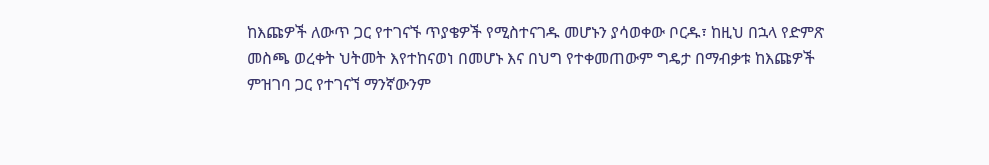ከእጩዎች ለውጥ ጋር የተገናኙ ጥያቄዎች የሚስተናገዱ መሆኑን ያሳወቀው ቦርዱ፣ ከዚህ በኋላ የድምጽ መስጫ ወረቀት ህትመት እየተከናወነ በመሆኑ እና በህግ የተቀመጠውም ግዴታ በማብቃቱ ከእጩዎች ምዝገባ ጋር የተገናኘ ማንኛውንም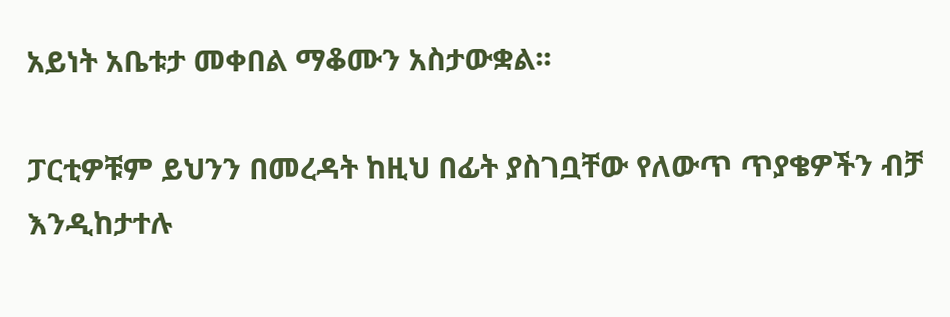አይነት አቤቱታ መቀበል ማቆሙን አስታውቋል፡፡

ፓርቲዎቹም ይህንን በመረዳት ከዚህ በፊት ያስገቧቸው የለውጥ ጥያቄዎችን ብቻ እንዲከታተሉ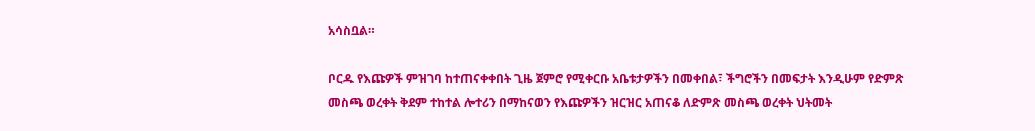አሳስቧል።

ቦርዱ የእጩዎች ምዝገባ ከተጠናቀቀበት ጊዜ ጀምሮ የሚቀርቡ አቤቱታዎችን በመቀበል፣ ችግሮችን በመፍታት እንዲሁም የድምጽ መስጫ ወረቀት ቅደም ተከተል ሎተሪን በማከናወን የእጩዎችን ዝርዝር አጠናቆ ለድምጽ መስጫ ወረቀት ህትመት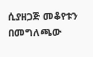ሲያዘጋጅ መቆየቱን በመግለጫው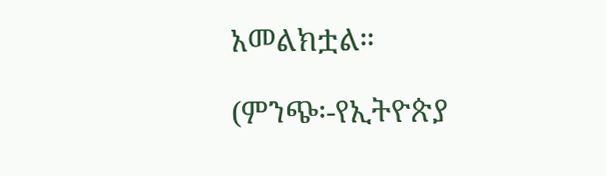አመልክቷል።

(ምንጭ፡-የኢትዮጵያ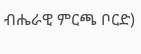ብሔራዊ ምርጫ ቦርድ)